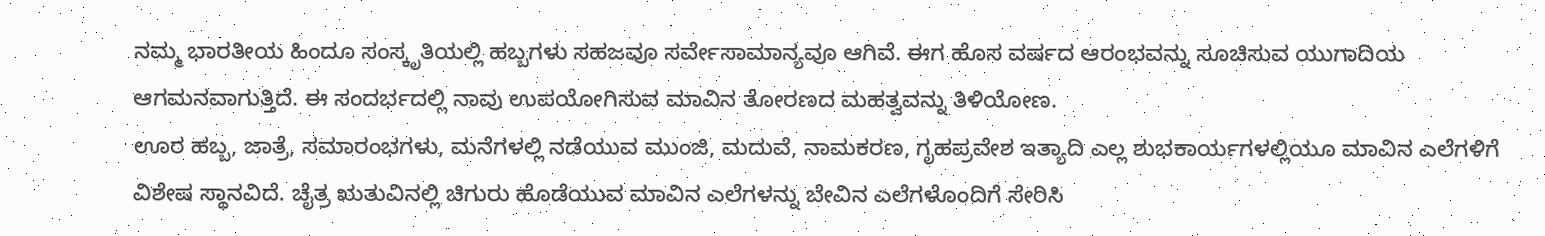ನಮ್ಮ ಭಾರತೀಯ ಹಿಂದೂ ಸಂಸ್ಕೃತಿಯಲ್ಲಿ ಹಬ್ಬಗಳು ಸಹಜವೂ ಸರ್ವೇಸಾಮಾನ್ಯವೂ ಆಗಿವೆ. ಈಗ ಹೊಸ ವರ್ಷದ ಆರಂಭವನ್ನು ಸೂಚಿಸುವ ಯುಗಾದಿಯ ಆಗಮನವಾಗುತ್ತಿದೆ. ಈ ಸಂದರ್ಭದಲ್ಲಿ ನಾವು ಉಪಯೋಗಿಸುವ ಮಾವಿನ ತೋರಣದ ಮಹತ್ವವನ್ನು ತಿಳಿಯೋಣ.
ಊರ ಹಬ್ಬ, ಜಾತ್ರೆ, ಸಮಾರಂಭಗಳು, ಮನೆಗಳಲ್ಲಿ ನಡೆಯುವ ಮುಂಜಿ, ಮದುವೆ, ನಾಮಕರಣ, ಗೃಹಪ್ರವೇಶ ಇತ್ಯಾದಿ ಎಲ್ಲ ಶುಭಕಾರ್ಯಗಳಲ್ಲಿಯೂ ಮಾವಿನ ಎಲೆಗಳಿಗೆ ವಿಶೇಷ ಸ್ಥಾನವಿದೆ. ಚೈತ್ರ ಋತುವಿನಲ್ಲಿ ಚಿಗುರು ಹೊಡೆಯುವ ಮಾವಿನ ಎಲೆಗಳನ್ನು ಬೇವಿನ ಎಲೆಗಳೊಂದಿಗೆ ಸೇರಿಸಿ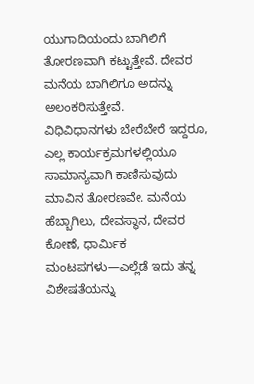ಯುಗಾದಿಯಂದು ಬಾಗಿಲಿಗೆ ತೋರಣವಾಗಿ ಕಟ್ಟುತ್ತೇವೆ. ದೇವರ ಮನೆಯ ಬಾಗಿಲಿಗೂ ಅದನ್ನು ಅಲಂಕರಿಸುತ್ತೇವೆ.
ವಿಧಿವಿಧಾನಗಳು ಬೇರೆಬೇರೆ ಇದ್ದರೂ, ಎಲ್ಲ ಕಾರ್ಯಕ್ರಮಗಳಲ್ಲಿಯೂ ಸಾಮಾನ್ಯವಾಗಿ ಕಾಣಿಸುವುದು ಮಾವಿನ ತೋರಣವೇ. ಮನೆಯ ಹೆಬ್ಬಾಗಿಲು, ದೇವಸ್ಥಾನ, ದೇವರ ಕೋಣೆ, ಧಾರ್ಮಿಕ ಮಂಟಪಗಳು—ಎಲ್ಲೆಡೆ ಇದು ತನ್ನ ವಿಶೇಷತೆಯನ್ನು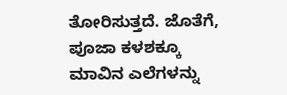ತೋರಿಸುತ್ತದೆ. ಜೊತೆಗೆ, ಪೂಜಾ ಕಳಶಕ್ಕೂ ಮಾವಿನ ಎಲೆಗಳನ್ನು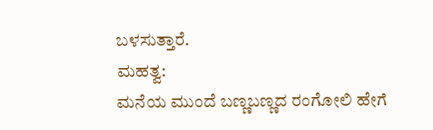ಬಳಸುತ್ತಾರೆ.
ಮಹತ್ವ:
ಮನೆಯ ಮುಂದೆ ಬಣ್ಣಬಣ್ಣದ ರಂಗೋಲಿ ಹೇಗೆ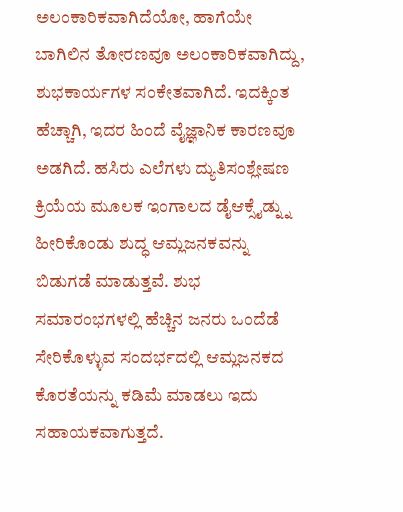ಅಲಂಕಾರಿಕವಾಗಿದೆಯೋ, ಹಾಗೆಯೇ ಬಾಗಿಲಿನ ತೋರಣವೂ ಅಲಂಕಾರಿಕವಾಗಿದ್ದು, ಶುಭಕಾರ್ಯಗಳ ಸಂಕೇತವಾಗಿದೆ. ಇದಕ್ಕಿಂತ ಹೆಚ್ಚಾಗಿ, ಇದರ ಹಿಂದೆ ವೈಜ್ಞಾನಿಕ ಕಾರಣವೂ ಅಡಗಿದೆ. ಹಸಿರು ಎಲೆಗಳು ದ್ಯುತಿಸಂಶ್ಲೇಷಣ ಕ್ರಿಯೆಯ ಮೂಲಕ ಇಂಗಾಲದ ಡೈಆಕ್ಸೈಡ್ನ್ನು ಹೀರಿಕೊಂಡು ಶುದ್ಧ ಆಮ್ಲಜನಕವನ್ನು ಬಿಡುಗಡೆ ಮಾಡುತ್ತವೆ. ಶುಭ ಸಮಾರಂಭಗಳಲ್ಲಿ ಹೆಚ್ಚಿನ ಜನರು ಒಂದೆಡೆ ಸೇರಿಕೊಳ್ಳುವ ಸಂದರ್ಭದಲ್ಲಿ ಆಮ್ಲಜನಕದ ಕೊರತೆಯನ್ನು ಕಡಿಮೆ ಮಾಡಲು ಇದು ಸಹಾಯಕವಾಗುತ್ತದೆ.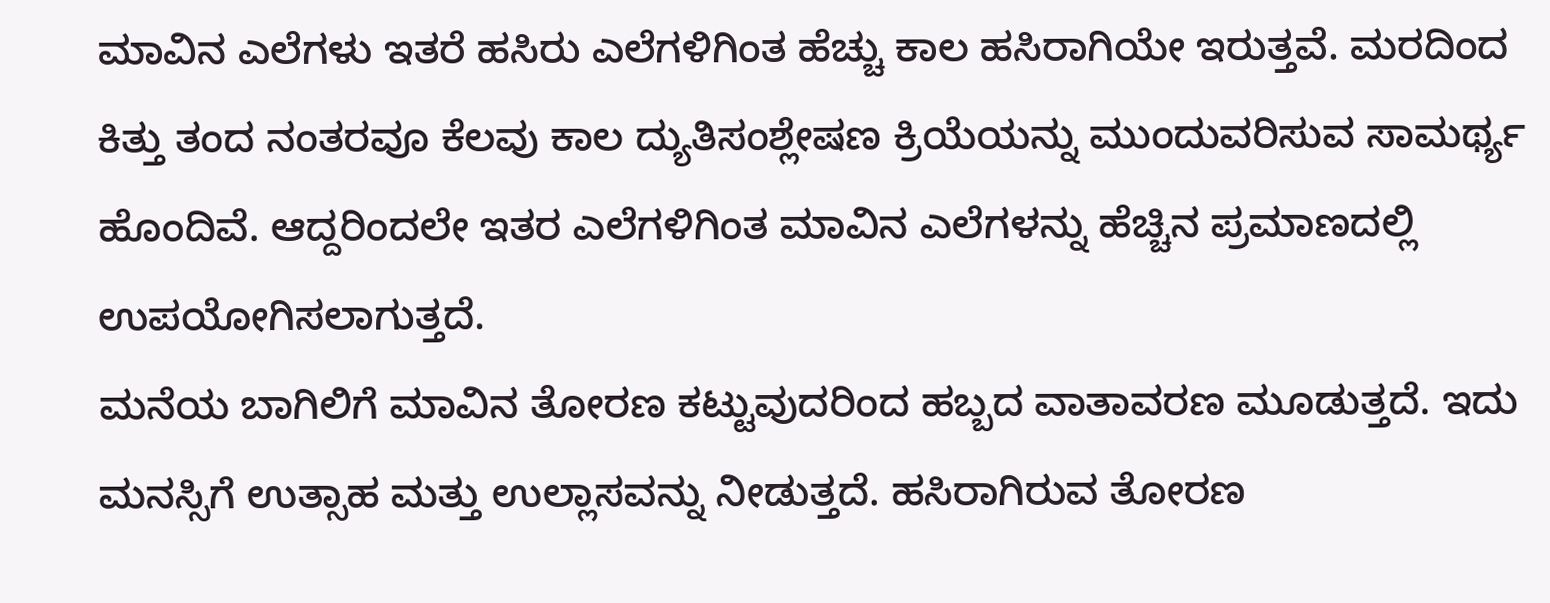ಮಾವಿನ ಎಲೆಗಳು ಇತರೆ ಹಸಿರು ಎಲೆಗಳಿಗಿಂತ ಹೆಚ್ಚು ಕಾಲ ಹಸಿರಾಗಿಯೇ ಇರುತ್ತವೆ. ಮರದಿಂದ ಕಿತ್ತು ತಂದ ನಂತರವೂ ಕೆಲವು ಕಾಲ ದ್ಯುತಿಸಂಶ್ಲೇಷಣ ಕ್ರಿಯೆಯನ್ನು ಮುಂದುವರಿಸುವ ಸಾಮರ್ಥ್ಯ ಹೊಂದಿವೆ. ಆದ್ದರಿಂದಲೇ ಇತರ ಎಲೆಗಳಿಗಿಂತ ಮಾವಿನ ಎಲೆಗಳನ್ನು ಹೆಚ್ಚಿನ ಪ್ರಮಾಣದಲ್ಲಿ ಉಪಯೋಗಿಸಲಾಗುತ್ತದೆ.
ಮನೆಯ ಬಾಗಿಲಿಗೆ ಮಾವಿನ ತೋರಣ ಕಟ್ಟುವುದರಿಂದ ಹಬ್ಬದ ವಾತಾವರಣ ಮೂಡುತ್ತದೆ. ಇದು ಮನಸ್ಸಿಗೆ ಉತ್ಸಾಹ ಮತ್ತು ಉಲ್ಲಾಸವನ್ನು ನೀಡುತ್ತದೆ. ಹಸಿರಾಗಿರುವ ತೋರಣ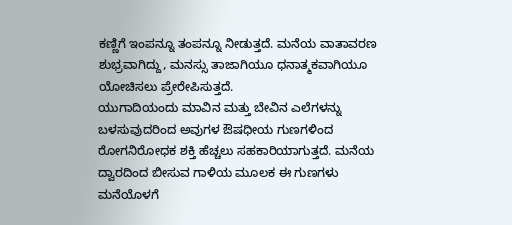ಕಣ್ಣಿಗೆ ಇಂಪನ್ನೂ ತಂಪನ್ನೂ ನೀಡುತ್ತದೆ. ಮನೆಯ ವಾತಾವರಣ ಶುಭ್ರವಾಗಿದ್ದು, ಮನಸ್ಸು ತಾಜಾಗಿಯೂ ಧನಾತ್ಮಕವಾಗಿಯೂ ಯೋಚಿಸಲು ಪ್ರೇರೇಪಿಸುತ್ತದೆ.
ಯುಗಾದಿಯಂದು ಮಾವಿನ ಮತ್ತು ಬೇವಿನ ಎಲೆಗಳನ್ನು ಬಳಸುವುದರಿಂದ ಅವುಗಳ ಔಷಧೀಯ ಗುಣಗಳಿಂದ ರೋಗನಿರೋಧಕ ಶಕ್ತಿ ಹೆಚ್ಚಲು ಸಹಕಾರಿಯಾಗುತ್ತದೆ. ಮನೆಯ ದ್ವಾರದಿಂದ ಬೀಸುವ ಗಾಳಿಯ ಮೂಲಕ ಈ ಗುಣಗಳು ಮನೆಯೊಳಗೆ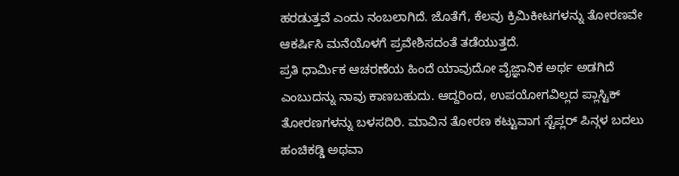ಹರಡುತ್ತವೆ ಎಂದು ನಂಬಲಾಗಿದೆ. ಜೊತೆಗೆ, ಕೆಲವು ಕ್ರಿಮಿಕೀಟಗಳನ್ನು ತೋರಣವೇ ಆಕರ್ಷಿಸಿ ಮನೆಯೊಳಗೆ ಪ್ರವೇಶಿಸದಂತೆ ತಡೆಯುತ್ತದೆ.
ಪ್ರತಿ ಧಾರ್ಮಿಕ ಆಚರಣೆಯ ಹಿಂದೆ ಯಾವುದೋ ವೈಜ್ಞಾನಿಕ ಅರ್ಥ ಅಡಗಿದೆ ಎಂಬುದನ್ನು ನಾವು ಕಾಣಬಹುದು. ಆದ್ದರಿಂದ, ಉಪಯೋಗವಿಲ್ಲದ ಪ್ಲಾಸ್ಟಿಕ್ ತೋರಣಗಳನ್ನು ಬಳಸದಿರಿ. ಮಾವಿನ ತೋರಣ ಕಟ್ಟುವಾಗ ಸ್ಟೆಪ್ಲರ್ ಪಿನ್ಗಳ ಬದಲು ಹಂಚಿಕಡ್ಡಿ ಅಥವಾ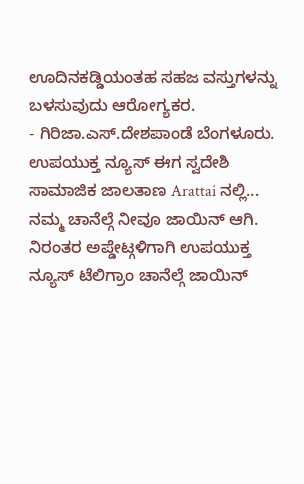ಊದಿನಕಡ್ಡಿಯಂತಹ ಸಹಜ ವಸ್ತುಗಳನ್ನು ಬಳಸುವುದು ಆರೋಗ್ಯಕರ.
- ಗಿರಿಜಾ.ಎಸ್.ದೇಶಪಾಂಡೆ ಬೆಂಗಳೂರು.
ಉಪಯುಕ್ತ ನ್ಯೂಸ್ ಈಗ ಸ್ವದೇಶಿ ಸಾಮಾಜಿಕ ಜಾಲತಾಣ Arattai ನಲ್ಲಿ... ನಮ್ಮ ಚಾನೆಲ್ಗೆ ನೀವೂ ಜಾಯಿನ್ ಆಗಿ.
ನಿರಂತರ ಅಪ್ಡೇಟ್ಗಳಿಗಾಗಿ ಉಪಯುಕ್ತ ನ್ಯೂಸ್ ಟೆಲಿಗ್ರಾಂ ಚಾನೆಲ್ಗೆ ಜಾಯಿನ್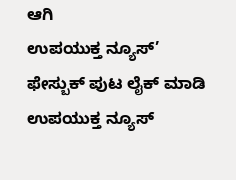ಆಗಿ
ಉಪಯುಕ್ತ ನ್ಯೂಸ್’ ಫೇಸ್ಬುಕ್ ಪುಟ ಲೈಕ್ ಮಾಡಿ
ಉಪಯುಕ್ತ ನ್ಯೂಸ್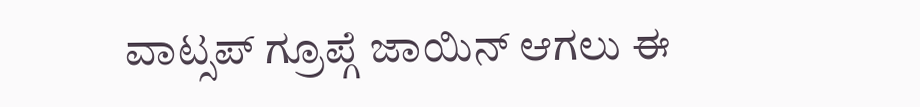ವಾಟ್ಸಪ್ ಗ್ರೂಪ್ಗೆ ಜಾಯಿನ್ ಆಗಲು ಈ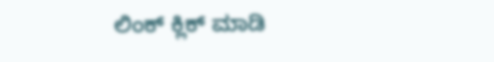ಲಿಂಕ್ ಕ್ಲಿಕ್ ಮಾಡಿ